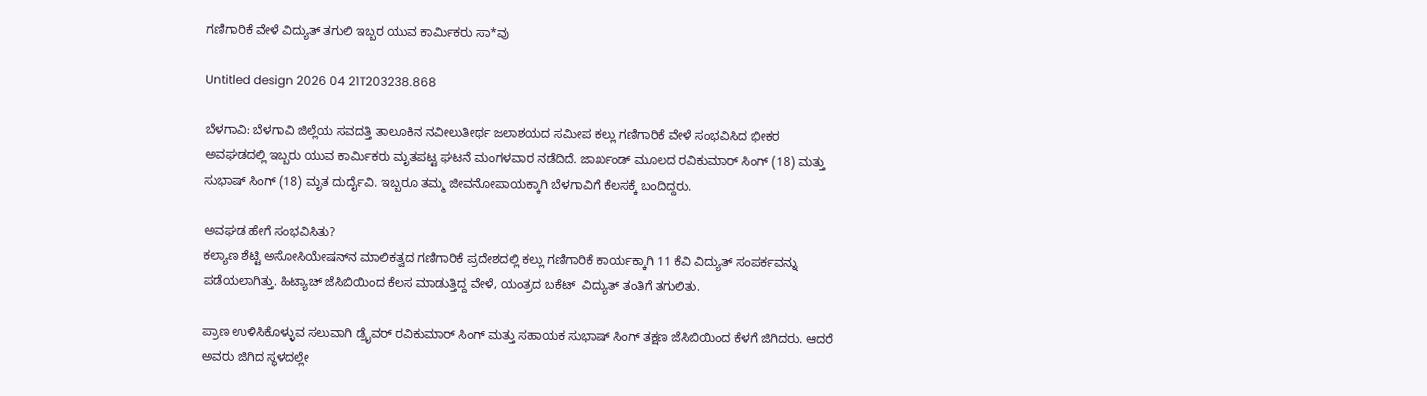ಗಣಿಗಾರಿಕೆ ವೇಳೆ ವಿದ್ಯುತ್ ತಗುಲಿ ಇಬ್ಬರ ಯುವ ಕಾರ್ಮಿಕರು ಸಾ*ವು

Untitled design 2026 04 21T203238.868

ಬೆಳಗಾವಿ: ಬೆಳಗಾವಿ ಜಿಲ್ಲೆಯ ಸವದತ್ತಿ ತಾಲೂಕಿನ ನವೀಲುತೀರ್ಥ ಜಲಾಶಯದ ಸಮೀಪ ಕಲ್ಲು ಗಣಿಗಾರಿಕೆ ವೇಳೆ ಸಂಭವಿಸಿದ ಭೀಕರ ಅವಘಡದಲ್ಲಿ ಇಬ್ಬರು ಯುವ ಕಾರ್ಮಿಕರು ಮೃತಪಟ್ಟ ಘಟನೆ ಮಂಗಳವಾರ ನಡೆದಿದೆ. ಜಾರ್ಖಂಡ್ ಮೂಲದ ರವಿಕುಮಾರ್ ಸಿಂಗ್ (18) ಮತ್ತು ಸುಭಾಷ್ ಸಿಂಗ್ (18) ಮೃತ ದುರ್ದೈವಿ. ಇಬ್ಬರೂ ತಮ್ಮ ಜೀವನೋಪಾಯಕ್ಕಾಗಿ ಬೆಳಗಾವಿಗೆ ಕೆಲಸಕ್ಕೆ ಬಂದಿದ್ದರು.

ಅವಘಡ ಹೇಗೆ ಸಂಭವಿಸಿತು?
ಕಲ್ಯಾಣ ಶೆಟ್ಟಿ ಅಸೋಸಿಯೇಷನ್‌ನ ಮಾಲಿಕತ್ವದ ಗಣಿಗಾರಿಕೆ ಪ್ರದೇಶದಲ್ಲಿ ಕಲ್ಲು ಗಣಿಗಾರಿಕೆ ಕಾರ್ಯಕ್ಕಾಗಿ 11 ಕೆವಿ ವಿದ್ಯುತ್ ಸಂಪರ್ಕವನ್ನು ಪಡೆಯಲಾಗಿತ್ತು. ಹಿಟ್ಯಾಚ್ ಜೆಸಿಬಿಯಿಂದ ಕೆಲಸ ಮಾಡುತ್ತಿದ್ದ ವೇಳೆ, ಯಂತ್ರದ ಬಕೆಟ್  ವಿದ್ಯುತ್ ತಂತಿಗೆ ತಗುಲಿತು.

ಪ್ರಾಣ ಉಳಿಸಿಕೊಳ್ಳುವ ಸಲುವಾಗಿ ಡ್ರೈವರ್ ರವಿಕುಮಾರ್ ಸಿಂಗ್ ಮತ್ತು ಸಹಾಯಕ ಸುಭಾಷ್ ಸಿಂಗ್ ತಕ್ಷಣ ಜೆಸಿಬಿಯಿಂದ ಕೆಳಗೆ ಜಿಗಿದರು. ಆದರೆ ಅವರು ಜಿಗಿದ ಸ್ಥಳದಲ್ಲೇ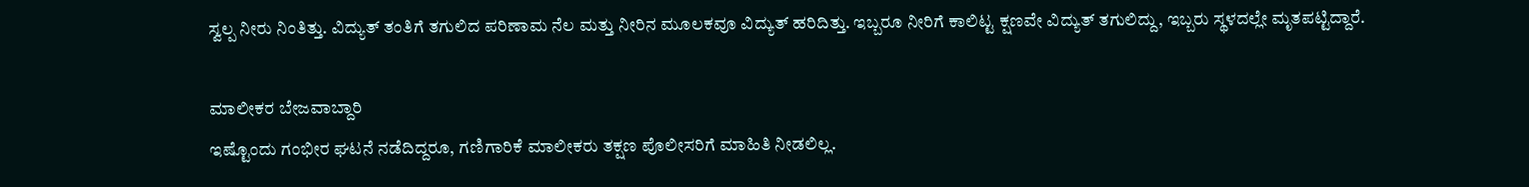ಸ್ವಲ್ಪ ನೀರು ನಿಂತಿತ್ತು. ವಿದ್ಯುತ್ ತಂತಿಗೆ ತಗುಲಿದ ಪರಿಣಾಮ ನೆಲ ಮತ್ತು ನೀರಿನ ಮೂಲಕವೂ ವಿದ್ಯುತ್ ಹರಿದಿತ್ತು. ಇಬ್ಬರೂ ನೀರಿಗೆ ಕಾಲಿಟ್ಟ ಕ್ಷಣವೇ ವಿದ್ಯುತ್ ತಗುಲಿದ್ದು, ಇಬ್ಬರು ಸ್ಥಳದಲ್ಲೇ ಮೃತಪಟ್ಟಿದ್ದಾರೆ.

ಮಾಲೀಕರ ಬೇಜವಾಬ್ದಾರಿ
ಇಷ್ಟೊಂದು ಗಂಭೀರ ಘಟನೆ ನಡೆದಿದ್ದರೂ, ಗಣಿಗಾರಿಕೆ ಮಾಲೀಕರು ತಕ್ಷಣ ಪೊಲೀಸರಿಗೆ ಮಾಹಿತಿ ನೀಡಲಿಲ್ಲ.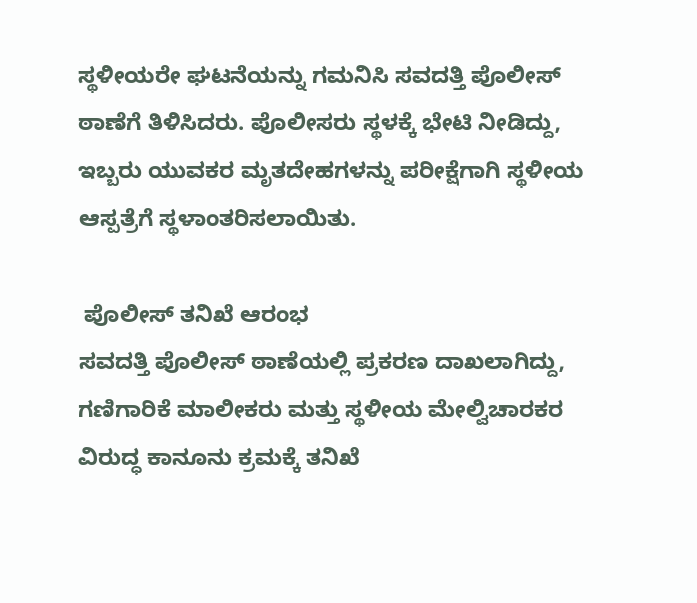ಸ್ಥಳೀಯರೇ ಘಟನೆಯನ್ನು ಗಮನಿಸಿ ಸವದತ್ತಿ ಪೊಲೀಸ್ ಠಾಣೆಗೆ ತಿಳಿಸಿದರು. ಪೊಲೀಸರು ಸ್ಥಳಕ್ಕೆ ಭೇಟಿ ನೀಡಿದ್ದು, ಇಬ್ಬರು ಯುವಕರ ಮೃತದೇಹಗಳನ್ನು ಪರೀಕ್ಷೆಗಾಗಿ ಸ್ಥಳೀಯ ಆಸ್ಪತ್ರೆಗೆ ಸ್ಥಳಾಂತರಿಸಲಾಯಿತು.

 ಪೊಲೀಸ್ ತನಿಖೆ ಆರಂಭ
ಸವದತ್ತಿ ಪೊಲೀಸ್ ಠಾಣೆಯಲ್ಲಿ ಪ್ರಕರಣ ದಾಖಲಾಗಿದ್ದು, ಗಣಿಗಾರಿಕೆ ಮಾಲೀಕರು ಮತ್ತು ಸ್ಥಳೀಯ ಮೇಲ್ವಿಚಾರಕರ ವಿರುದ್ಧ ಕಾನೂನು ಕ್ರಮಕ್ಕೆ ತನಿಖೆ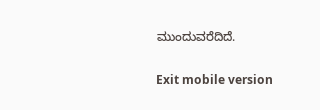ಮುಂದುವರೆದಿದೆ.

Exit mobile version